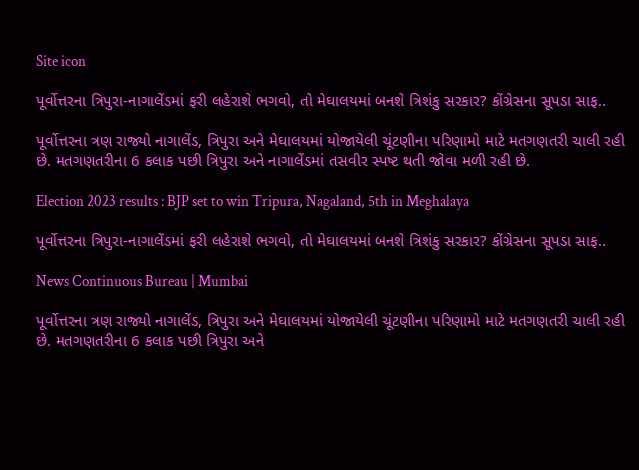Site icon

પૂર્વોત્તરના ત્રિપુરા-નાગાલેંડમાં ફરી લહેરાશે ભગવો, તો મેઘાલયમાં બનશે ત્રિશંકુ સરકાર? કોંગ્રેસના સૂપડા સાફ..

પૂર્વોત્તરના ત્રણ રાજ્યો નાગાલેંડ, ત્રિપુરા અને મેઘાલયમાં યોજાયેલી ચૂંટણીના પરિણામો માટે મતગણતરી ચાલી રહી છે. મતગણતરીના 6 કલાક પછી ત્રિપુરા અને નાગાલેંડમાં તસવીર સ્પષ્ટ થતી જોવા મળી રહી છે.

Election 2023 results : BJP set to win Tripura, Nagaland, 5th in Meghalaya

પૂર્વોત્તરના ત્રિપુરા-નાગાલેંડમાં ફરી લહેરાશે ભગવો, તો મેઘાલયમાં બનશે ત્રિશંકુ સરકાર? કોંગ્રેસના સૂપડા સાફ..

News Continuous Bureau | Mumbai

પૂર્વોત્તરના ત્રણ રાજ્યો નાગાલેંડ, ત્રિપુરા અને મેઘાલયમાં યોજાયેલી ચૂંટણીના પરિણામો માટે મતગણતરી ચાલી રહી છે. મતગણતરીના 6 કલાક પછી ત્રિપુરા અને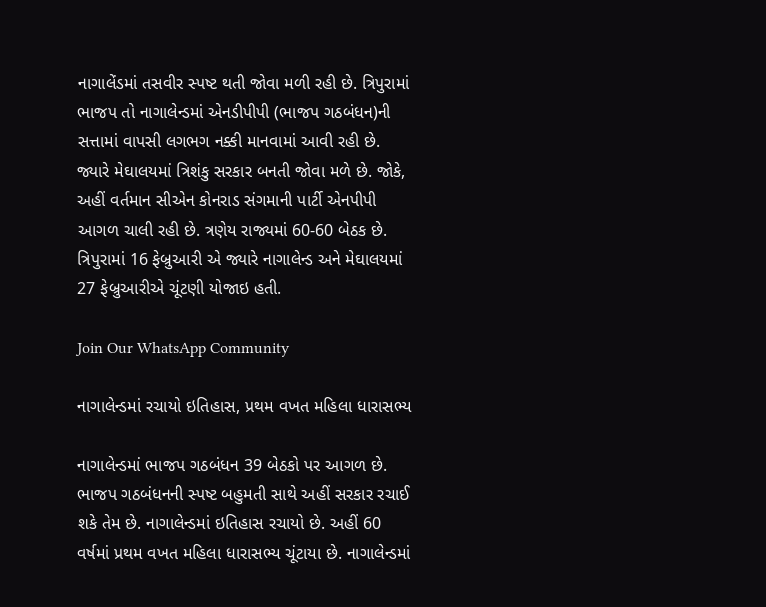નાગાલેંડમાં તસવીર સ્પષ્ટ થતી જોવા મળી રહી છે. ત્રિપુરામાં ભાજપ તો નાગાલેન્ડમાં એનડીપીપી (ભાજપ ગઠબંધન)ની સત્તામાં વાપસી લગભગ નક્કી માનવામાં આવી રહી છે. જ્યારે મેઘાલયમાં ત્રિશંકુ સરકાર બનતી જોવા મળે છે. જોકે, અહીં વર્તમાન સીએન કોનરાડ સંગમાની પાર્ટી એનપીપી આગળ ચાલી રહી છે. ત્રણેય રાજ્યમાં 60-60 બેઠક છે. ત્રિપુરામાં 16 ફેબ્રુઆરી એ જ્યારે નાગાલેન્ડ અને મેઘાલયમાં 27 ફેબ્રુઆરીએ ચૂંટણી યોજાઇ હતી.

Join Our WhatsApp Community

નાગાલેન્ડમાં રચાયો ઇતિહાસ, પ્રથમ વખત મહિલા ધારાસભ્ય

નાગાલેન્ડમાં ભાજપ ગઠબંધન 39 બેઠકો પર આગળ છે. ભાજપ ગઠબંધનની સ્પષ્ટ બહુમતી સાથે અહીં સરકાર રચાઈ શકે તેમ છે. નાગાલેન્ડમાં ઇતિહાસ રચાયો છે. અહીં 60 વર્ષમાં પ્રથમ વખત મહિલા ધારાસભ્ય ચૂંટાયા છે. નાગાલેન્ડમાં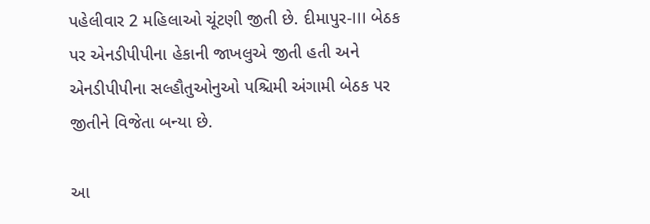પહેલીવાર 2 મહિલાઓ ચૂંટણી જીતી છે. દીમાપુર-III બેઠક પર એનડીપીપીના હેકાની જાખલુએ જીતી હતી અને એનડીપીપીના સલ્હૌતુઓનુઓ પશ્ચિમી અંગામી બેઠક પર જીતીને વિજેતા બન્યા છે.

આ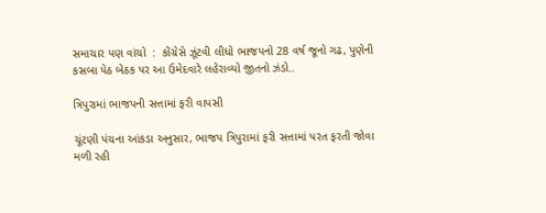સમાચાર પણ વાંચો  :  કોંગ્રેસે ઝૂંટવી લીધો ભાજપનો 28 વર્ષ જૂનો ગઢ, પુણેની કસબા પેઠ બેઠક પર આ ઉમેદવારે લહેરાવ્યો જીતનો ઝંડો..

ત્રિપુરામાં ભાજપની સત્તામાં ફરી વાપસી

ચૂંટણી પંચના આંકડા અનુસાર, ભાજપ ત્રિપુરામાં ફરી સત્તામાં પરત ફરતી જોવા મળી રહી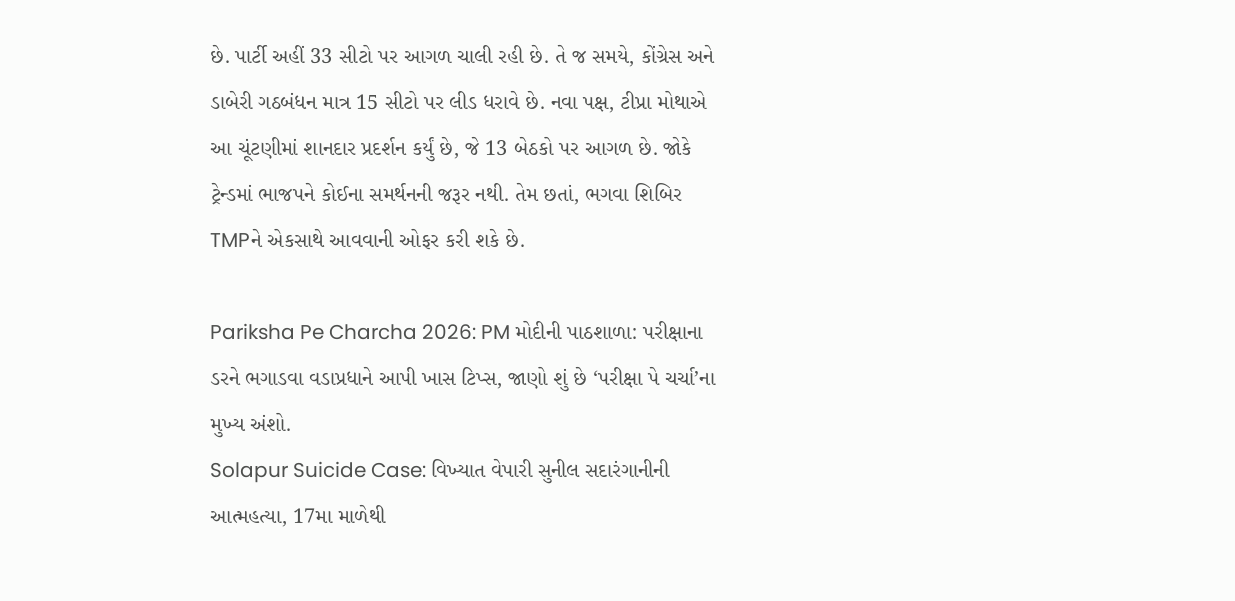છે. પાર્ટી અહીં 33 સીટો પર આગળ ચાલી રહી છે. તે જ સમયે, કોંગ્રેસ અને ડાબેરી ગઠબંધન માત્ર 15 સીટો પર લીડ ધરાવે છે. નવા પક્ષ, ટીપ્રા મોથાએ આ ચૂંટણીમાં શાનદાર પ્રદર્શન કર્યું છે, જે 13 બેઠકો પર આગળ છે. જોકે ટ્રેન્ડમાં ભાજપને કોઈના સમર્થનની જરૂર નથી. તેમ છતાં, ભગવા શિબિર TMPને એકસાથે આવવાની ઓફર કરી શકે છે.

Pariksha Pe Charcha 2026: PM મોદીની પાઠશાળા: પરીક્ષાના ડરને ભગાડવા વડાપ્રધાને આપી ખાસ ટિપ્સ, જાણો શું છે ‘પરીક્ષા પે ચર્ચા’ના મુખ્ય અંશો.
Solapur Suicide Case: વિખ્યાત વેપારી સુનીલ સદારંગાનીની આત્મહત્યા, 17મા માળેથી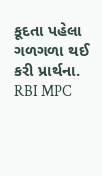કૂદતા પહેલા ગળગળા થઈ કરી પ્રાર્થના.
RBI MPC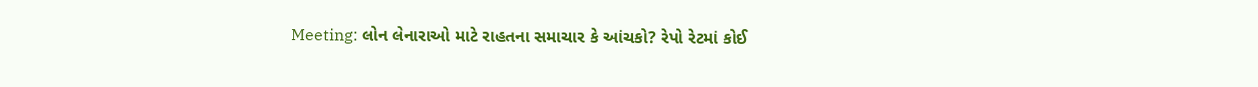Meeting: લોન લેનારાઓ માટે રાહતના સમાચાર કે આંચકો? રેપો રેટમાં કોઈ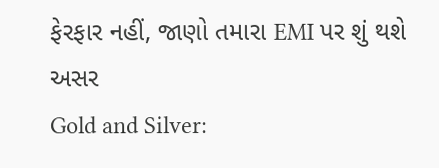ફેરફાર નહીં, જાણો તમારા EMI પર શું થશે અસર
Gold and Silver: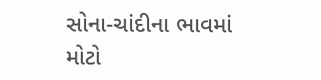સોના-ચાંદીના ભાવમાં મોટો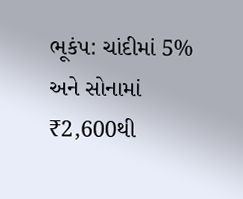ભૂકંપ: ચાંદીમાં 5% અને સોનામાં ₹2,600થી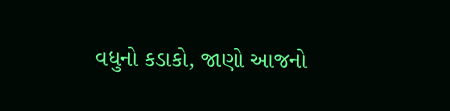વધુનો કડાકો, જાણો આજનો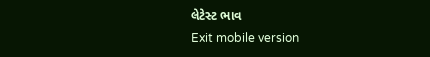લેટેસ્ટ ભાવ
Exit mobile version